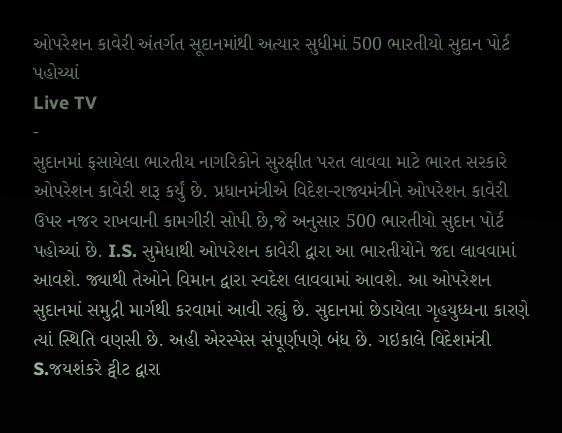ઓપરેશન કાવેરી અંતર્ગત સૂદાનમાંથી અત્યાર સુધીમાં 500 ભારતીયો સુદાન પોર્ટ પહોચ્યાં
Live TV
-
સુદાનમાં ફસાયેલા ભારતીય નાગરિકોને સુરક્ષીત પરત લાવવા માટે ભારત સરકારે ઓપરેશન કાવેરી શરૂ કર્યું છે. પ્રધાનમંત્રીએ વિદેશ-રાજ્યમંત્રીને ઓપરેશન કાવેરી ઉપર નજર રાખવાની કામગીરી સોપી છે,જે અનુસાર 500 ભારતીયો સુદાન પોર્ટ પહોચ્યાં છે. I.S. સુમેધાથી ઓપરેશન કાવેરી દ્વારા આ ભારતીયોને જદા લાવવામાં આવશે. જ્યાથી તેઓને વિમાન દ્વારા સ્વદેશ લાવવામાં આવશે. આ ઓપરેશન સુદાનમાં સમુદ્રી માર્ગથી કરવામાં આવી રહ્યું છે. સુદાનમાં છેડાયેલા ગૃહયુધ્ધના કારણે ત્યાં સ્થિતિ વણસી છે. અહી એરસ્પેસ સંપૂર્ણપણે બંધ છે. ગઇકાલે વિદેશમંત્રી S.જયશંકરે ટ્વીટ દ્વારા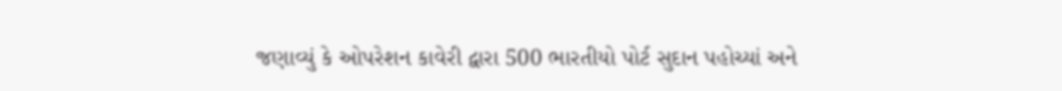જણાવ્યું કે ઓપરેશન કાવેરી દ્વારા 500 ભારતીયો પોર્ટ સુદાન પહોચ્યાં અને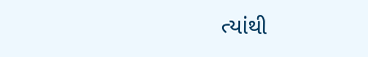ત્યાંથી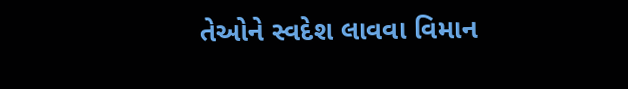તેઓને સ્વદેશ લાવવા વિમાન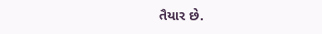તૈયાર છે.